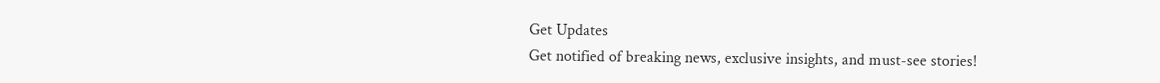Get Updates
Get notified of breaking news, exclusive insights, and must-see stories!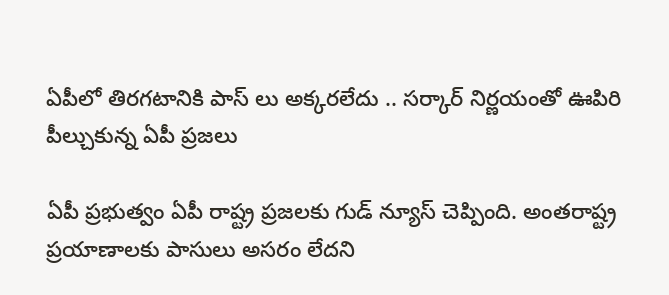ఏపీలో తిరగటానికి పాస్ లు అక్కరలేదు .. సర్కార్ నిర్ణయంతో ఊపిరి పీల్చుకున్న ఏపీ ప్రజలు

ఏపీ ప్రభుత్వం ఏపీ రాష్ట్ర ప్రజలకు గుడ్ న్యూస్ చెప్పింది. అంతరాష్ట్ర ప్రయాణాలకు పాసులు అసరం లేదని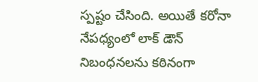స్పష్టం చేసింది. అయితే కరోనా నేపధ్యంలో లాక్ డౌన్ నిబంధనలను కఠినంగా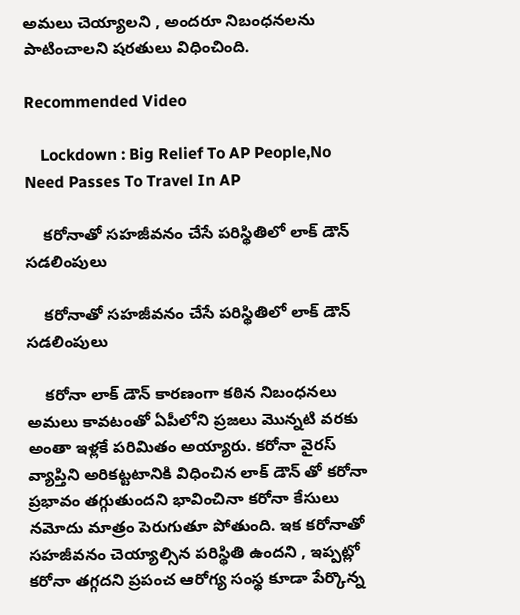అమలు చెయ్యాలని , అందరూ నిబంధనలను పాటించాలని షరతులు విధించింది.

Recommended Video

    Lockdown : Big Relief To AP People,No Need Passes To Travel In AP

    కరోనాతో సహజీవనం చేసే పరిస్థితిలో లాక్ డౌన్ సడలింపులు

    కరోనాతో సహజీవనం చేసే పరిస్థితిలో లాక్ డౌన్ సడలింపులు

    కరోనా లాక్ డౌన్ కారణంగా కఠిన నిబంధనలు అమలు కావటంతో ఏపీలోని ప్రజలు మొన్నటి వరకు అంతా ఇళ్లకే పరిమితం అయ్యారు. కరోనా వైరస్ వ్యాప్తిని అరికట్టటానికి విధించిన లాక్ డౌన్ తో కరోనా ప్రభావం తగ్గుతుందని భావించినా కరోనా కేసులు నమోదు మాత్రం పెరుగుతూ పోతుంది. ఇక కరోనాతో సహజీవనం చెయ్యాల్సిన పరిస్థితి ఉందని , ఇప్పట్లో కరోనా తగ్గదని ప్రపంచ ఆరోగ్య సంస్థ కూడా పేర్కొన్న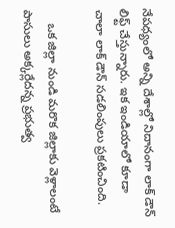నేపధ్యంలో అన్ని దేశాల్లో నిదానంగా లాక్ డౌన్ లిఫ్ట్ చేస్తున్నారు. ఇక ఇండియాలో కూడా చాలా లాక్ డౌన్ సడలింపులు ప్రకటించింది.

    ఒక జిల్లా నుండి మరొక జిల్లాకు వెళ్లాలంటే పాసులు అక్కర్లేదన్న ప్రభుత్వ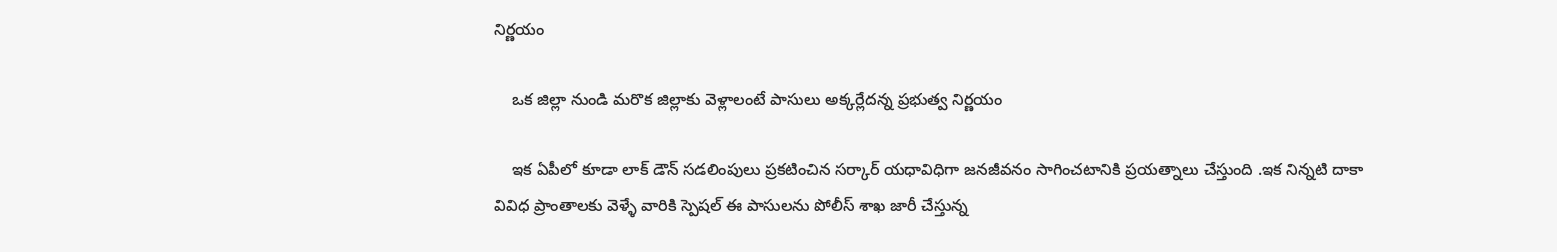నిర్ణయం

    ఒక జిల్లా నుండి మరొక జిల్లాకు వెళ్లాలంటే పాసులు అక్కర్లేదన్న ప్రభుత్వ నిర్ణయం

    ఇక ఏపీలో కూడా లాక్ డౌన్ సడలింపులు ప్రకటించిన సర్కార్ యధావిధిగా జనజీవనం సాగించటానికి ప్రయత్నాలు చేస్తుంది .ఇక నిన్నటి దాకా వివిధ ప్రాంతాలకు వెళ్ళే వారికి స్పెషల్ ఈ పాసులను పోలీస్ శాఖ జారీ చేస్తున్న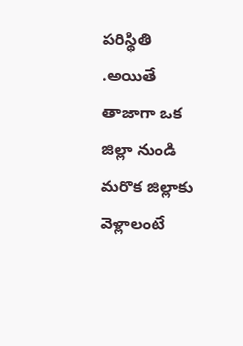పరిస్థితి .అయితే తాజాగా ఒక జిల్లా నుండి మరొక జిల్లాకు వెళ్లాలంటే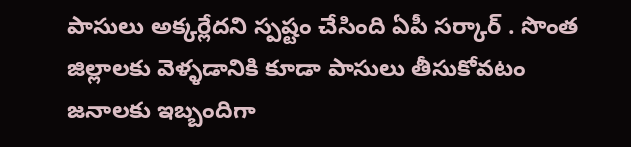పాసులు అక్కర్లేదని స్పష్టం చేసింది ఏపీ సర్కార్ . సొంత జిల్లాలకు వెళ్ళడానికి కూడా పాసులు తీసుకోవటం జనాలకు ఇబ్బందిగా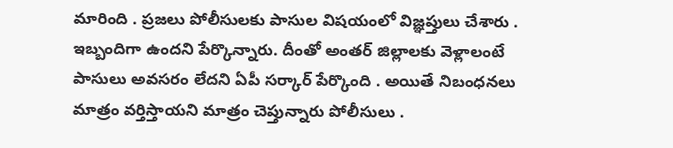మారింది . ప్రజలు పోలీసులకు పాసుల విషయంలో విజ్ఞప్తులు చేశారు . ఇబ్బందిగా ఉందని పేర్కొన్నారు. దీంతో అంతర్ జిల్లాలకు వెళ్లాలంటే పాసులు అవసరం లేదని ఏపీ సర్కార్ పేర్కొంది . అయితే నిబంధనలు మాత్రం వర్తిస్తాయని మాత్రం చెప్తున్నారు పోలీసులు .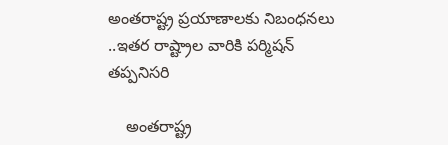అంతరాష్ట్ర ప్రయాణాలకు నిబంధనలు ..ఇతర రాష్ట్రాల వారికి పర్మిషన్ తప్పనిసరి

    అంతరాష్ట్ర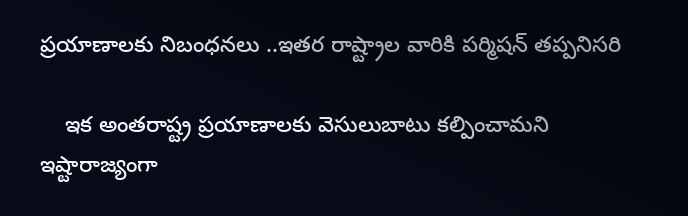ప్రయాణాలకు నిబంధనలు ..ఇతర రాష్ట్రాల వారికి పర్మిషన్ తప్పనిసరి

    ఇక అంతరాష్ట్ర ప్రయాణాలకు వెసులుబాటు కల్పించామని ఇష్టారాజ్యంగా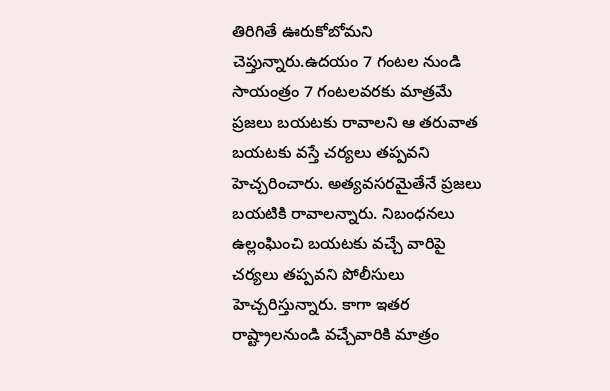తిరిగితే ఊరుకోబోమని చెప్తున్నారు.ఉదయం 7 గంటల నుండి సాయంత్రం 7 గంటలవరకు మాత్రమే ప్రజలు బయటకు రావాలని ఆ తరువాత బయటకు వస్తే చర్యలు తప్పవని హెచ్చరించారు. అత్యవసరమైతేనే ప్రజలు బయటికి రావాలన్నారు. నిబంధనలు ఉల్లంఘించి బయటకు వచ్చే వారిపై చర్యలు తప్పవని పోలీసులు హెచ్చరిస్తున్నారు. కాగా ఇతర రాష్ట్రాలనుండి వచ్చేవారికి మాత్రం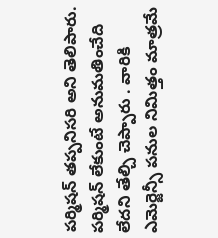పర్మిషన్ తప్పనిసరి అని తెలిపారు. పర్మిషన్ లేకుంటే అనుమతించేది లేదని తేల్చి చెప్పారు . వారికి ఎమెర్జెన్సీ పనుల నిమిత్తం మాత్రమే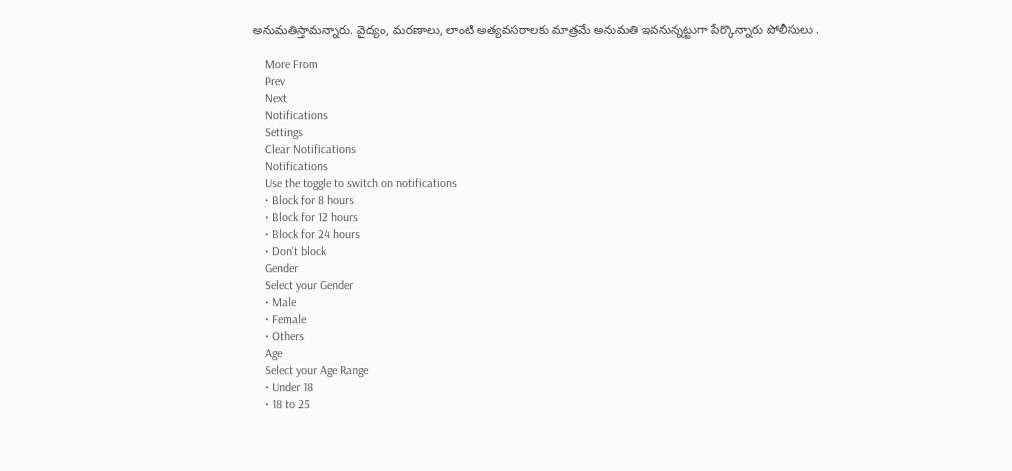అనుమతిస్తామన్నారు. వైద్యం, మరణాలు, లాంటి అత్యవసరాలకు మాత్రమే అనుమతి ఇవనున్నట్టుగా పేర్కొన్నారు పోలీసులు .

    More From
    Prev
    Next
    Notifications
    Settings
    Clear Notifications
    Notifications
    Use the toggle to switch on notifications
    • Block for 8 hours
    • Block for 12 hours
    • Block for 24 hours
    • Don't block
    Gender
    Select your Gender
    • Male
    • Female
    • Others
    Age
    Select your Age Range
    • Under 18
    • 18 to 25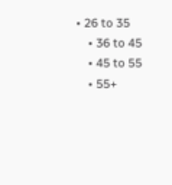• 26 to 35
    • 36 to 45
    • 45 to 55
    • 55+